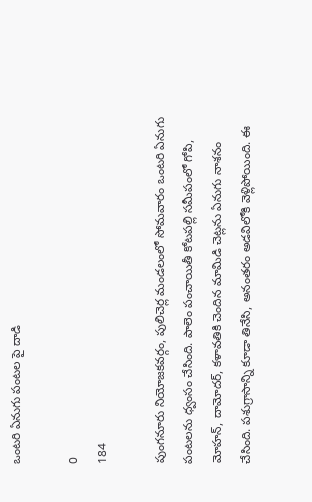ఒంటరి ఏనుగు పంటల పై దాడి

0
184

పుంగనూరు నియోజకవర్గం, పులిచెర్ల మండలంలో సోమవారం ఒంటరి ఏనుగు పంటలను ధ్వంసం చేసింది. పాలెం పంచాయితీ కోటపల్లి సమీపంలో గోపి, మోహన్, దామోదర్, కళావతికి చెందిన మామిడి చెట్లను ఏనుగు నాశనం చేసింది. పశుగ్రాసాన్ని కూడా తినేసి, అనంతరం అడవిలోకి వెళ్లిపోయింది. ఈ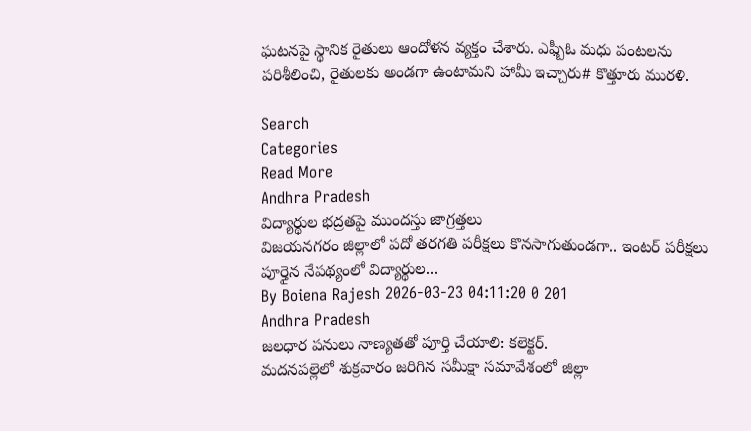ఘటనపై స్థానిక రైతులు ఆందోళన వ్యక్తం చేశారు. ఎఫ్బీఓ మధు పంటలను పరిశీలించి, రైతులకు అండగా ఉంటామని హామీ ఇచ్చారు# కొత్తూరు మురళి.

Search
Categories
Read More
Andhra Pradesh
విద్యార్థుల భద్రతపై ముందస్తు జాగ్రత్తలు
విజయనగరం జిల్లాలో పదో తరగతి పరీక్షలు కొనసాగుతుండగా.. ఇంటర్ పరీక్షలు పూర్తైన నేపథ్యంలో విద్యార్థుల...
By Boiena Rajesh 2026-03-23 04:11:20 0 201
Andhra Pradesh
జలధార పనులు నాణ్యతతో పూర్తి చేయాలి: కలెక్టర్.
మదనపల్లెలో శుక్రవారం జరిగిన సమీక్షా సమావేశంలో జిల్లా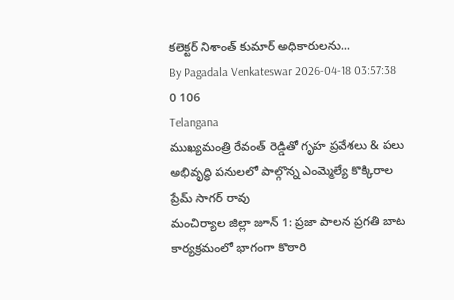కలెక్టర్ నిశాంత్ కుమార్ అధికారులను...
By Pagadala Venkateswar 2026-04-18 03:57:38 0 106
Telangana
ముఖ్యమంత్రి రేవంత్ రెడ్డితో గృహ ప్రవేశలు & పలు అభివృద్ధి పనులలో పాల్గొన్న ఎంమ్మెల్యే కొక్కిరాల ప్రేమ్ సాగర్ రావు
మంచిర్యాల జిల్లా జూన్ 1: ప్రజా పాలన ప్రగతి బాట కార్యక్రమంలో భాగంగా కొఠారి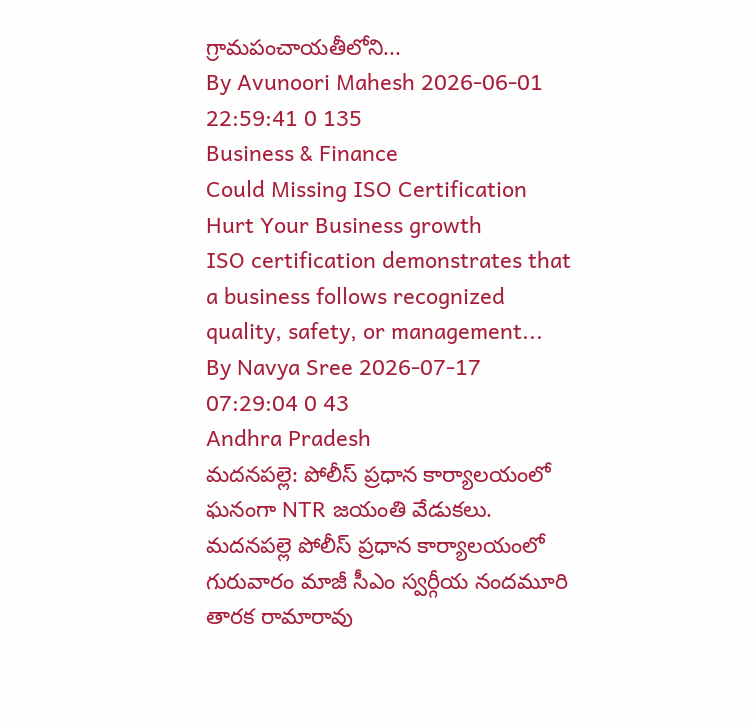గ్రామపంచాయతీలోని...
By Avunoori Mahesh 2026-06-01 22:59:41 0 135
Business & Finance
Could Missing ISO Certification Hurt Your Business growth
ISO certification demonstrates that a business follows recognized quality, safety, or management...
By Navya Sree 2026-07-17 07:29:04 0 43
Andhra Pradesh
మదనపల్లె: పోలీస్ ప్రధాన కార్యాలయంలో ఘనంగా NTR జయంతి వేడుకలు.
మదనపల్లె పోలీస్ ప్రధాన కార్యాలయంలో గురువారం మాజీ సీఎం స్వర్గీయ నందమూరి తారక రామారావు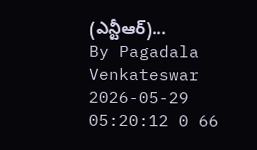(ఎన్టీఆర్)...
By Pagadala Venkateswar 2026-05-29 05:20:12 0 66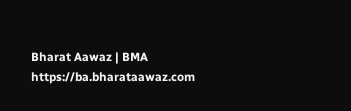Bharat Aawaz | BMA https://ba.bharataawaz.com